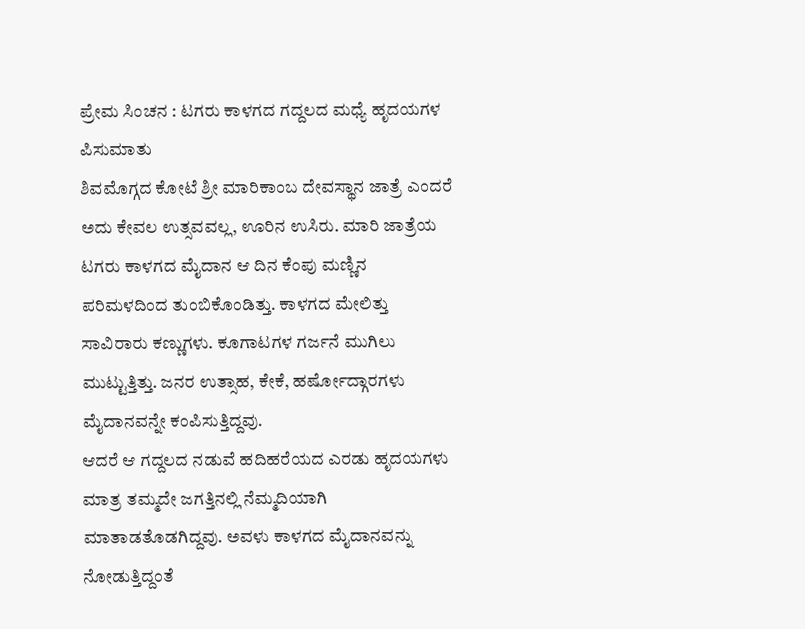ಪ್ರೇಮ ಸಿಂಚನ : ಟಗರು ಕಾಳಗದ ಗದ್ದಲದ ಮಧ್ಯೆ ಹೃದಯಗಳ ಪಿಸುಮಾತು
ಶಿವಮೊಗ್ಗದ ಕೋಟೆ ಶ್ರೀ ಮಾರಿಕಾಂಬ ದೇವಸ್ಥಾನ ಜಾತ್ರೆ ಎಂದರೆ ಅದು ಕೇವಲ ಉತ್ಸವವಲ್ಲ, ಊರಿನ ಉಸಿರು. ಮಾರಿ ಜಾತ್ರೆಯ ಟಗರು ಕಾಳಗದ ಮೈದಾನ ಆ ದಿನ ಕೆಂಪು ಮಣ್ಣಿನ ಪರಿಮಳದಿಂದ ತುಂಬಿಕೊಂಡಿತ್ತು. ಕಾಳಗದ ಮೇಲಿತ್ತು ಸಾವಿರಾರು ಕಣ್ಣುಗಳು. ಕೂಗಾಟಗಳ ಗರ್ಜನೆ ಮುಗಿಲು ಮುಟ್ಟುತ್ತಿತ್ತು. ಜನರ ಉತ್ಸಾಹ, ಕೇಕೆ, ಹರ್ಷೋದ್ಗಾರಗಳು ಮೈದಾನವನ್ನೇ ಕಂಪಿಸುತ್ತಿದ್ದವು.
ಆದರೆ ಆ ಗದ್ದಲದ ನಡುವೆ ಹದಿಹರೆಯದ ಎರಡು ಹೃದಯಗಳು ಮಾತ್ರ ತಮ್ಮದೇ ಜಗತ್ತಿನಲ್ಲಿ ನೆಮ್ಮದಿಯಾಗಿ ಮಾತಾಡತೊಡಗಿದ್ದವು. ಅವಳು ಕಾಳಗದ ಮೈದಾನವನ್ನು ನೋಡುತ್ತಿದ್ದಂತೆ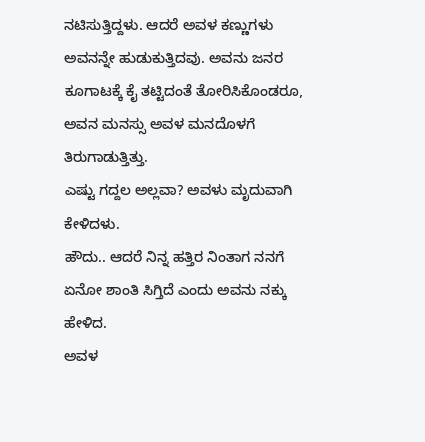ನಟಿಸುತ್ತಿದ್ದಳು. ಆದರೆ ಅವಳ ಕಣ್ಣುಗಳು ಅವನನ್ನೇ ಹುಡುಕುತ್ತಿದವು. ಅವನು ಜನರ ಕೂಗಾಟಕ್ಕೆ ಕೈ ತಟ್ಟಿದಂತೆ ತೋರಿಸಿಕೊಂಡರೂ, ಅವನ ಮನಸ್ಸು ಅವಳ ಮನದೊಳಗೆ ತಿರುಗಾಡುತ್ತಿತ್ತು.
ಎಷ್ಟು ಗದ್ದಲ ಅಲ್ಲವಾ? ಅವಳು ಮೃದುವಾಗಿ ಕೇಳಿದಳು.
ಹೌದು.. ಆದರೆ ನಿನ್ನ ಹತ್ತಿರ ನಿಂತಾಗ ನನಗೆ ಏನೋ ಶಾಂತಿ ಸಿಗ್ತಿದೆ ಎಂದು ಅವನು ನಕ್ಕು ಹೇಳಿದ.
ಅವಳ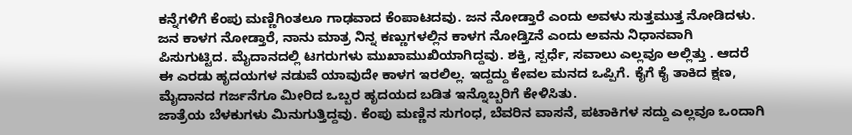ಕನ್ನೆಗಳಿಗೆ ಕೆಂಪು ಮಣ್ಣಿಗಿಂತಲೂ ಗಾಢವಾದ ಕೆಂಪಾಟದವು. ಜನ ನೋಡ್ತಾರೆ ಎಂದು ಅವಳು ಸುತ್ತಮುತ್ತ ನೋಡಿದಳು.
ಜನ ಕಾಳಗ ನೋಡ್ತಾರೆ, ನಾನು ಮಾತ್ರ ನಿನ್ನ ಕಣ್ಣುಗಳಲ್ಲಿನ ಕಾಳಗ ನೋಡ್ತಿzನೆ ಎಂದು ಅವನು ನಿಧಾನವಾಗಿ ಪಿಸುಗುಟ್ಟಿದ. ಮೈದಾನದಲ್ಲಿ ಟಗರುಗಳು ಮುಖಾಮುಖಿಯಾಗಿದ್ದವು. ಶಕ್ತಿ, ಸ್ಪರ್ಧೆ, ಸವಾಲು ಎಲ್ಲವೂ ಅಲ್ಲಿತ್ತು . ಆದರೆ ಈ ಎರಡು ಹೃದಯಗಳ ನಡುವೆ ಯಾವುದೇ ಕಾಳಗ ಇರಲಿಲ್ಲ. ಇದ್ದದ್ದು ಕೇವಲ ಮನದ ಒಪ್ಪಿಗೆ. ಕೈಗೆ ಕೈ ತಾಕಿದ ಕ್ಷಣ, ಮೈದಾನದ ಗರ್ಜನೆಗೂ ಮೀರಿದ ಒಬ್ಬರ ಹೃದಯದ ಬಡಿತ ಇನ್ನೊಬ್ಬರಿಗೆ ಕೇಳಿಸಿತು.
ಜಾತ್ರೆಯ ಬೆಳಕುಗಳು ಮಿನುಗುತ್ತಿದ್ದವು. ಕೆಂಪು ಮಣ್ಣಿನ ಸುಗಂಧ, ಬೆವರಿನ ವಾಸನೆ, ಪಟಾಕಿಗಳ ಸದ್ದು ಎಲ್ಲವೂ ಒಂದಾಗಿ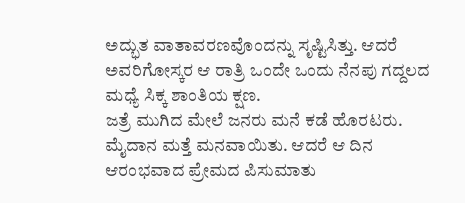ಅದ್ಭುತ ವಾತಾವರಣವೊಂದನ್ನು ಸೃಷ್ಟಿಸಿತ್ತು. ಆದರೆ ಅವರಿಗೋಸ್ಕರ ಆ ರಾತ್ರಿ ಒಂದೇ ಒಂದು ನೆನಪು ಗದ್ದಲದ ಮಧ್ಯೆ ಸಿಕ್ಕ ಶಾಂತಿಯ ಕ್ಷಣ.
ಜತ್ರೆ ಮುಗಿದ ಮೇಲೆ ಜನರು ಮನೆ ಕಡೆ ಹೊರಟರು. ಮೈದಾನ ಮತ್ತೆ ಮನವಾಯಿತು. ಆದರೆ ಆ ದಿನ ಆರಂಭವಾದ ಪ್ರೇಮದ ಪಿಸುಮಾತು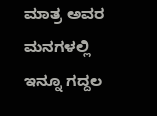ಮಾತ್ರ ಅವರ ಮನಗಳಲ್ಲಿ ಇನ್ನೂ ಗದ್ದಲ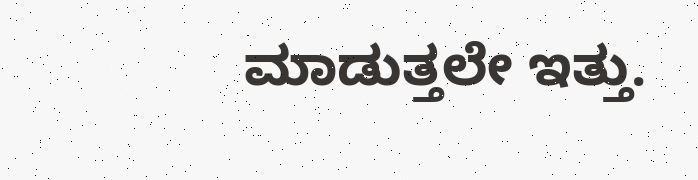ಮಾಡುತ್ತಲೇ ಇತ್ತು.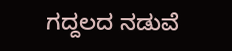ಗದ್ದಲದ ನಡುವೆ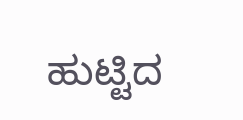ಹುಟ್ಟಿದ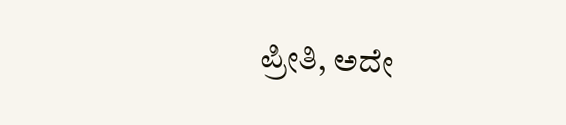ಪ್ರೀತಿ, ಅದೇ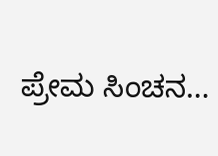ಪ್ರೇಮ ಸಿಂಚನ…